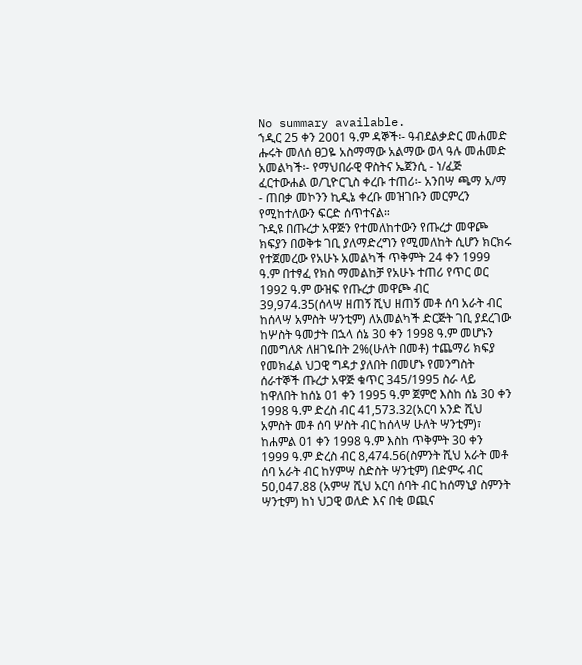No summary available.
ኀዲር 25 ቀን 2001 ዓ.ም ዳኞች፡- ዓብደልቃድር መሐመድ ሑሩት መለሰ ፀጋዬ አስማማው አልማው ወላ ዓሉ መሐመድ አመልካች፡- የማህበራዊ ዋስትና ኤጀንሲ - ነ/ፈጅ ፈርተውሐል ወ/ጊዮርጊስ ቀረቡ ተጠሪ፡- አንበሣ ጫማ አ/ማ - ጠበቃ መኮንን ኪዲኔ ቀረቡ መዝገቡን መርምረን የሚከተለውን ፍርድ ሰጥተናል።
ጉዲዩ በጡረታ አዋጅን የተመለከተውን የጡረታ መዋጮ ክፍያን በወቅቱ ገቢ ያለማድረግን የሚመለከት ሲሆን ክርክሩ የተጀመረው የአሁኑ አመልካች ጥቅምት 24 ቀን 1999 ዓ.ም በተፃፈ የክስ ማመልከቻ የአሁኑ ተጠሪ የጥር ወር 1992 ዓ.ም ውዝፍ የጡረታ መዋጮ ብር 39,974.35(ሰላሣ ዘጠኝ ሺህ ዘጠኝ መቶ ሰባ አራት ብር ከሰላሣ አምስት ሣንቲም) ለአመልካች ድርጅት ገቢ ያደረገው ከሦስት ዓመታት በኋላ ሰኔ 30 ቀን 1998 ዓ.ም መሆኑን በመግለጽ ለዘገዬበት 2%(ሁለት በመቶ) ተጨማሪ ክፍያ የመክፈል ህጋዊ ግዳታ ያለበት በመሆኑ የመንግስት ሰራተኞች ጡረታ አዋጅ ቁጥር 345/1995 ስራ ላይ ከዋለበት ከሰኔ 01 ቀን 1995 ዓ.ም ጀምሮ እስከ ሰኔ 30 ቀን 1998 ዓ.ም ድረስ ብር 41,573.32(አርባ አንድ ሺህ አምስት መቶ ሰባ ሦስት ብር ከሰላሣ ሁለት ሣንቲም)፣ ከሐምል 01 ቀን 1998 ዓ.ም እስከ ጥቅምት 30 ቀን 1999 ዓ.ም ድረስ ብር 8,474.56(ስምንት ሺህ አራት መቶ ሰባ አራት ብር ከሃምሣ ስድስት ሣንቲም) በድምሩ ብር 50,047.88 (አምሣ ሺህ አርባ ሰባት ብር ከሰማኒያ ስምንት ሣንቲም) ከነ ህጋዊ ወለድ እና በቂ ወጪና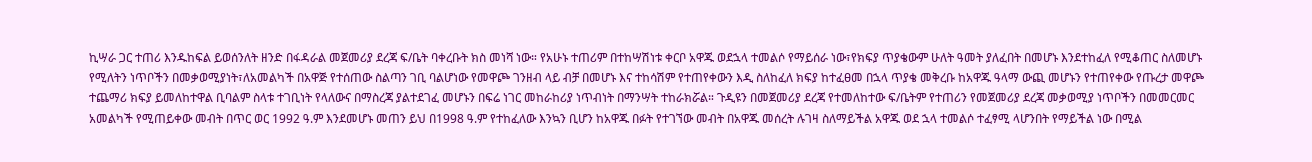ኪሣራ ጋር ተጠሪ እንዱከፍል ይወሰንለት ዘንድ በፋዳራል መጀመሪያ ደረጃ ፍ/ቤት ባቀረቡት ክስ መነሻ ነው። የአሁኑ ተጠሪም በተከሣሽነቱ ቀርቦ አዋጁ ወደኋላ ተመልሶ የማይሰራ ነው፣የክፍያ ጥያቄውም ሁለት ዓመት ያለፈበት በመሆኑ እንደተከፈለ የሚቆጠር ስለመሆኑ የሚለትን ነጥቦችን በመቃወሚያነት፣ለአመልካች በአዋጅ የተሰጠው ስልጣን ገቢ ባልሆነው የመዋጮ ገንዘብ ላይ ብቻ በመሆኑ እና ተከሳሽም የተጠየቀውን እዲ ስለከፈለ ክፍያ ከተፈፀመ በኋላ ጥያቄ መቅረቡ ከአዋጁ ዓላማ ውጪ መሆኑን የተጠየቀው የጡረታ መዋጮ ተጨማሪ ክፍያ ይመለከተዋል ቢባልም ስላቱ ተገቢነት የላለውና በማስረጃ ያልተደገፈ መሆኑን በፍሬ ነገር መከራከሪያ ነጥብነት በማንሣት ተከራክሯል። ጉዲዩን በመጀመሪያ ደረጃ የተመለከተው ፍ/ቤትም የተጠሪን የመጀመሪያ ደረጃ መቃወሚያ ነጥቦችን በመመርመር አመልካች የሚጠይቀው መብት በጥር ወር 1992 ዓ.ም እንደመሆኑ መጠን ይህ በ1998 ዓ.ም የተከፈለው እንኳን ቢሆን ከአዋጁ በፉት የተገኘው መብት በአዋጁ መሰረት ሉገዛ ስለማይችል አዋጁ ወደ ኋላ ተመልሶ ተፈፃሚ ላሆንበት የማይችል ነው በሚል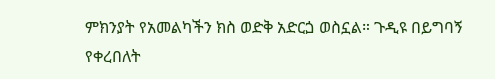ምክንያት የአመልካችን ክስ ወድቅ አድርጏ ወስኗል። ጉዲዩ በይግባኝ የቀረበለት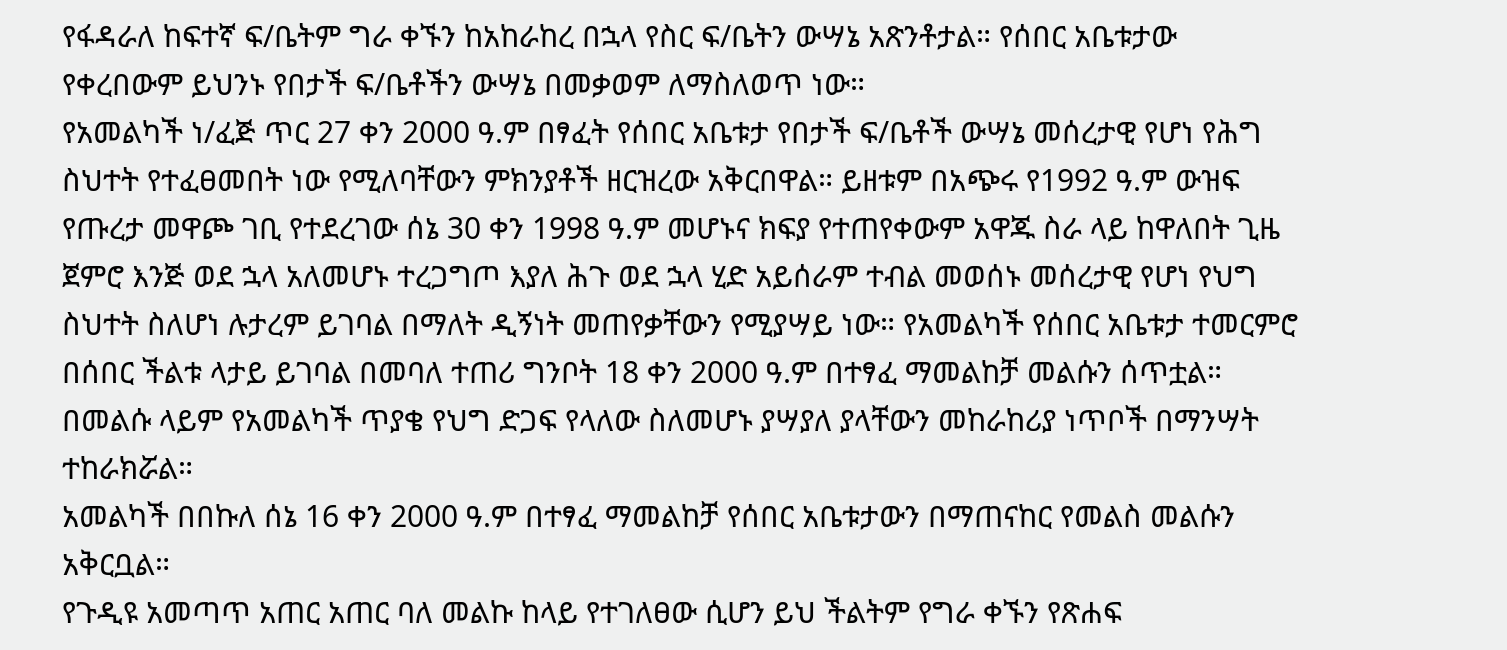የፋዳራለ ከፍተኛ ፍ/ቤትም ግራ ቀኙን ከአከራከረ በኋላ የስር ፍ/ቤትን ውሣኔ አጽንቶታል። የሰበር አቤቱታው የቀረበውም ይህንኑ የበታች ፍ/ቤቶችን ውሣኔ በመቃወም ለማስለወጥ ነው።
የአመልካች ነ/ፈጅ ጥር 27 ቀን 2000 ዓ.ም በፃፈት የሰበር አቤቱታ የበታች ፍ/ቤቶች ውሣኔ መሰረታዊ የሆነ የሕግ ስህተት የተፈፀመበት ነው የሚለባቸውን ምክንያቶች ዘርዝረው አቅርበዋል። ይዘቱም በአጭሩ የ1992 ዓ.ም ውዝፍ የጡረታ መዋጮ ገቢ የተደረገው ሰኔ 30 ቀን 1998 ዓ.ም መሆኑና ክፍያ የተጠየቀውም አዋጁ ስራ ላይ ከዋለበት ጊዜ ጀምሮ እንጅ ወደ ኋላ አለመሆኑ ተረጋግጦ እያለ ሕጉ ወደ ኋላ ሂድ አይሰራም ተብል መወሰኑ መሰረታዊ የሆነ የህግ ስህተት ስለሆነ ሉታረም ይገባል በማለት ዲኝነት መጠየቃቸውን የሚያሣይ ነው። የአመልካች የሰበር አቤቱታ ተመርምሮ በሰበር ችልቱ ላታይ ይገባል በመባለ ተጠሪ ግንቦት 18 ቀን 2000 ዓ.ም በተፃፈ ማመልከቻ መልሱን ሰጥቷል። በመልሱ ላይም የአመልካች ጥያቄ የህግ ድጋፍ የላለው ስለመሆኑ ያሣያለ ያላቸውን መከራከሪያ ነጥቦች በማንሣት ተከራክሯል።
አመልካች በበኩለ ሰኔ 16 ቀን 2000 ዓ.ም በተፃፈ ማመልከቻ የሰበር አቤቱታውን በማጠናከር የመልስ መልሱን አቅርቧል።
የጉዲዩ አመጣጥ አጠር አጠር ባለ መልኩ ከላይ የተገለፀው ሲሆን ይህ ችልትም የግራ ቀኙን የጽሐፍ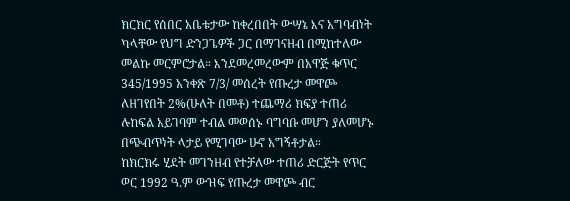ክርክር የሰበር አቤቱታው ከቀረበበት ውሣኔ እና አግባብነት ካላቸው የህግ ድንጋጌዎች ጋር በማገናዘብ በሚከተለው መልኩ መርምሮታል። እንደመረመረውም በአዋጅ ቁጥር 345/1995 አንቀጽ 7/3/ መሰረት የጡረታ መዋጮ ለዘገየበት 2%(ሁለት በመቶ) ተጨማሪ ክፍያ ተጠሪ ሉከፍል አይገባም ተብል መወሰኑ ባግባቡ መሆን ያለመሆኑ በጭብጥነት ላታይ የሚገባው ሁኖ አግኝቶታል።
ከክርክሩ ሂደት መገንዘብ የተቻለው ተጠሪ ድርጅት የጥር ወር 1992 ዓ.ም ውዝፍ የጡረታ መዋጮ ብር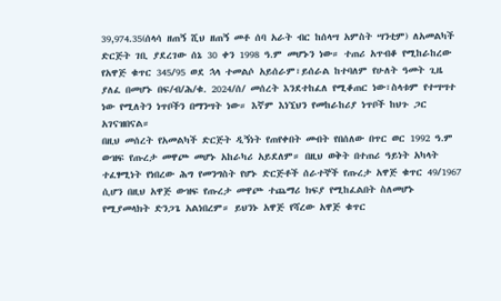39,974.35(ሰላሳ ዘጠኝ ሺህ ዘጠኝ መቶ ሰባ አራት ብር ከሰላሣ አምስት ሣንቲም) ለአመልካች ድርጅት ገቢ ያደረገው ሰኔ 30 ቀን 1998 ዓ.ም መሆኑን ነው። ተጠሪ አጥብቆ የሚከራከረው የአዋጅ ቁጥር 345/95 ወደ ኋላ ተመልሶ አይሰራም፣ይሰራል ከተባለም የሁለት ዓመት ጊዜ ያለፈ በመሆኑ በፍ/ብ/ሕ/ቁ. 2024/ሰ/ መሰረት እንደተከፈለ የሚቆጠር ነው፣ስላቱም የተሣሣተ ነው የሚለትን ነጥቦችን በማንሣት ነው። እኛም እነኚህን የመከራከሪያ ነጥቦች ከህጉ ጋር አገናዝበናል።
በዚህ መሰረት የአመልካች ድርጅት ዲኝነት የጠየቀበት መብት የበሰለው በጥር ወር 1992 ዓ.ም ውዝፍ የጡረታ መዋጮ መሆኑ አከራካሪ አይደለም። በዚህ ወቅት በተጠሪ ዓይነት አካላት ተፈፃሚነት የነበረው ሕግ የመንግስት የሆኑ ድርጅቶች ሰራተኞች የጡረታ አዋጅ ቁጥር 49/1967 ሲሆን በዚህ አዋጅ ውዝፍ የጡረታ መዋጮ ተጨማሪ ክፍያ የሚከፈልበት ስለመሆኑ የሚያመላክት ድንጋጌ አልነበረም። ይህንኑ አዋጅ የሻረው አዋጅ ቁጥር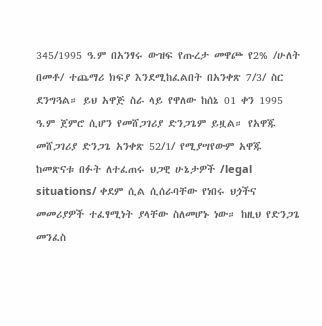345/1995 ዓ.ም በአንፃሩ ውዝፍ የጡረታ መዋጮ የ2% /ሁለት በመቶ/ ተጨማሪ ክፍያ እንደሚከፈልበት በአንቀጽ 7/3/ ስር ደንግጓል። ይህ አዋጅ ስራ ላይ የዋለው ከሰኔ 01 ቀን 1995 ዓ.ም ጀምሮ ሲሆን የመሸጋገሪያ ድንጋጌም ይዟል። የአዋጁ መሸጋገሪያ ድንጋጌ አንቀጽ 52/1/ የሚያሣየውም አዋጁ ከመጽናቱ በፉት ለተፈጠሩ ህጋዊ ሁኔታዎች /legal situations/ ቀደም ሲል ሲሰራባቸው የነበሩ ህጏችና መመሪያዎች ተፈፃሚነት ያላቸው ስለመሆኑ ነው። ከዚህ የድንጋጌ መንፈስ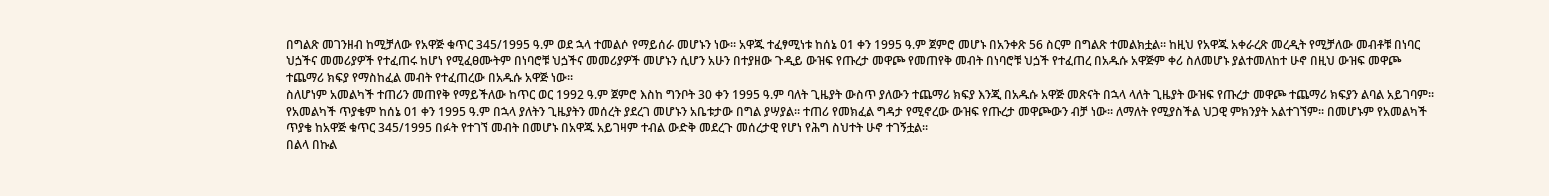በግልጽ መገንዘብ ከሚቻለው የአዋጅ ቁጥር 345/1995 ዓ.ም ወደ ኋላ ተመልሶ የማይሰራ መሆኑን ነው። አዋጁ ተፈፃሚነቱ ከሰኔ 01 ቀን 1995 ዓ.ም ጀምሮ መሆኑ በአንቀጽ 56 ስርም በግልጽ ተመልክቷል። ከዚህ የአዋጁ አቀራረጽ መረዲት የሚቻለው መብቶቹ በነባር ህጏችና መመሪያዎች የተፈጠሩ ከሆነ የሚፈፀሙትም በነባሮቹ ህጏችና መመሪያዎች መሆኑን ሲሆን አሁን በተያዘው ጉዲይ ውዝፍ የጡረታ መዋጮ የመጠየቅ መብት በነባሮቹ ህጏች የተፈጠረ በአዱሱ አዋጅም ቀሪ ስለመሆኑ ያልተመለከተ ሁኖ በዚህ ውዝፍ መዋጮ ተጨማሪ ክፍያ የማስከፈል መብት የተፈጠረው በአዱሱ አዋጅ ነው።
ስለሆነም አመልካች ተጠሪን መጠየቅ የማይችለው ከጥር ወር 1992 ዓ.ም ጀምሮ እስከ ግንቦት 30 ቀን 1995 ዓ.ም ባለት ጊዜያት ውስጥ ያለውን ተጨማሪ ክፍያ እንጂ በአዱሱ አዋጅ መጽናት በኋላ ላለት ጊዜያት ውዝፍ የጡረታ መዋጮ ተጨማሪ ክፍያን ልባል አይገባም። የአመልካች ጥያቄም ከሰኔ 01 ቀን 1995 ዓ.ም በኋላ ያለትን ጊዜያትን መሰረት ያደረገ መሆኑን አቤቱታው በግል ያሣያል። ተጠሪ የመክፈል ግዳታ የሚኖረው ውዝፍ የጡረታ መዋጮውን ብቻ ነው። ለማለት የሚያስችል ህጋዊ ምክንያት አልተገኘም። በመሆኑም የአመልካች ጥያቄ ከአዋጅ ቁጥር 345/1995 በፉት የተገኘ መብት በመሆኑ በአዋጁ አይገዛም ተብል ውድቅ መደረጉ መሰረታዊ የሆነ የሕግ ስህተት ሁኖ ተገኝቷል።
በልላ በኩል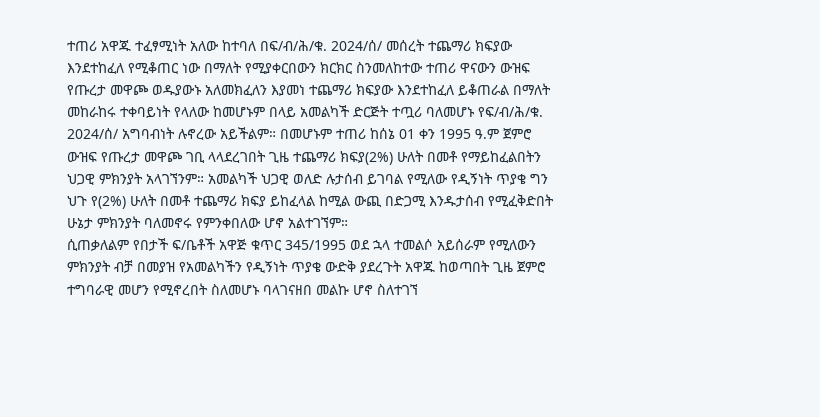ተጠሪ አዋጁ ተፈፃሚነት አለው ከተባለ በፍ/ብ/ሕ/ቁ. 2024/ሰ/ መሰረት ተጨማሪ ክፍያው እንደተከፈለ የሚቆጠር ነው በማለት የሚያቀርበውን ክርክር ስንመለከተው ተጠሪ ዋናውን ውዝፍ የጡረታ መዋጮ ወዱያውኑ አለመክፈለን እያመነ ተጨማሪ ክፍያው እንደተከፈለ ይቆጠራል በማለት መከራከሩ ተቀባይነት የላለው ከመሆኑም በላይ አመልካች ድርጅት ተጧሪ ባለመሆኑ የፍ/ብ/ሕ/ቁ. 2024/ሰ/ አግባብነት ሉኖረው አይችልም። በመሆኑም ተጠሪ ከሰኔ 01 ቀን 1995 ዓ.ም ጀምሮ ውዝፍ የጡረታ መዋጮ ገቢ ላላደረገበት ጊዜ ተጨማሪ ክፍያ(2%) ሁለት በመቶ የማይከፈልበትን ህጋዊ ምክንያት አላገኘንም። አመልካች ህጋዊ ወለድ ሉታሰብ ይገባል የሚለው የዲኝነት ጥያቄ ግን ህጉ የ(2%) ሁለት በመቶ ተጨማሪ ክፍያ ይከፈላል ከሚል ውጪ በድጋሚ እንዱታሰብ የሚፈቅድበት ሁኔታ ምክንያት ባለመኖሩ የምንቀበለው ሆኖ አልተገኘም።
ሲጠቃለልም የበታች ፍ/ቤቶች አዋጅ ቁጥር 345/1995 ወደ ኋላ ተመልሶ አይሰራም የሚለውን ምክንያት ብቻ በመያዝ የአመልካችን የዲኝነት ጥያቄ ውድቅ ያደረጉት አዋጁ ከወጣበት ጊዜ ጀምሮ ተግባራዊ መሆን የሚኖረበት ስለመሆኑ ባላገናዘበ መልኩ ሆኖ ስለተገኘ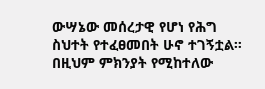ውሣኔው መሰረታዊ የሆነ የሕግ ስህተት የተፈፀመበት ሁኖ ተገኝቷል። በዚህም ምክንያት የሚከተለው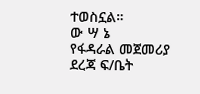ተወስኗል።
ው ሣ ኔ
የፋዳራል መጀመሪያ ደረጃ ፍ/ቤት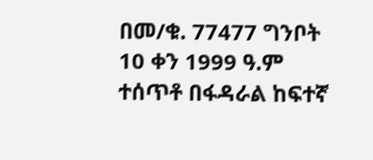በመ/ቁ. 77477 ግንቦት 10 ቀን 1999 ዓ.ም ተሰጥቶ በፋዳራል ከፍተኛ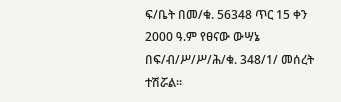ፍ/ቤት በመ/ቁ. 56348 ጥር 15 ቀን 2000 ዓ.ም የፀናው ውሣኔ በፍ/ብ/ሥ/ሥ/ሕ/ቁ. 348/1/ መሰረት ተሽሯል።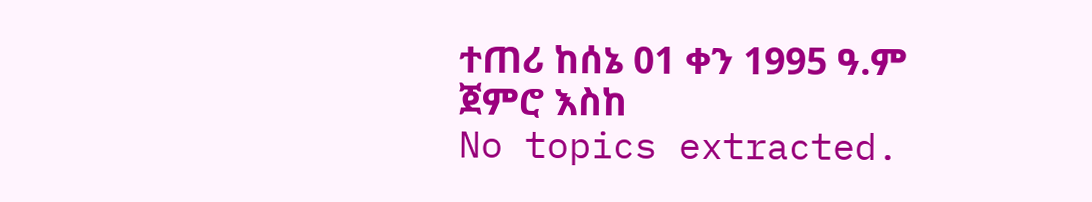ተጠሪ ከሰኔ 01 ቀን 1995 ዓ.ም ጀምሮ እስከ
No topics extracted.